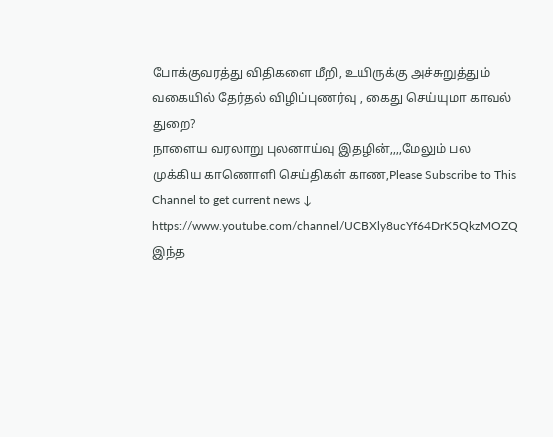போக்குவரத்து விதிகளை மீறி, உயிருக்கு அச்சுறுத்தும் வகையில் தேர்தல் விழிப்புணர்வு , கைது செய்யுமா காவல் துறை?
நாளைய வரலாறு புலனாய்வு இதழின்,,,,மேலும் பல முக்கிய காணொளி செய்திகள் காண,Please Subscribe to This Channel to get current news ↓
https://www.youtube.com/channel/UCBXly8ucYf64DrK5QkzMOZQ
இந்த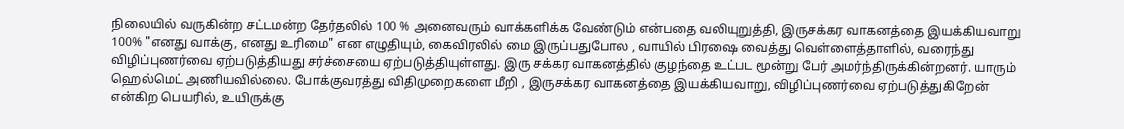நிலையில் வருகின்ற சட்டமன்ற தேர்தலில் 100 % அனைவரும் வாக்களிக்க வேண்டும் என்பதை வலியுறுத்தி, இருசக்கர வாகனத்தை இயக்கியவாறு 100% "எனது வாக்கு, எனது உரிமை" என எழுதியும், கைவிரலில் மை இருப்பதுபோல , வாயில் பிரஷை வைத்து வெள்ளைத்தாளில், வரைந்து விழிப்புணர்வை ஏற்படுத்தியது சர்ச்சையை ஏற்படுத்தியுள்ளது. இரு சக்கர வாகனத்தில் குழந்தை உட்பட மூன்று பேர் அமர்ந்திருக்கின்றனர். யாரும் ஹெல்மெட் அணியவில்லை. போக்குவரத்து விதிமுறைகளை மீறி , இருசக்கர வாகனத்தை இயக்கியவாறு, விழிப்புணர்வை ஏற்படுத்துகிறேன் என்கிற பெயரில், உயிருக்கு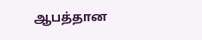ஆபத்தான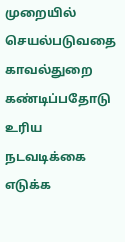முறையில் செயல்படுவதை காவல்துறை கண்டிப்பதோடு உரிய நடவடிக்கை எடுக்க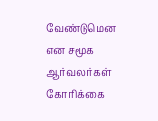வேண்டுமென என சமூக ஆர்வலர்கள் கோரிக்கை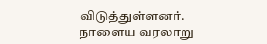விடுத்துள்ளனர்.
நாளைய வரலாறு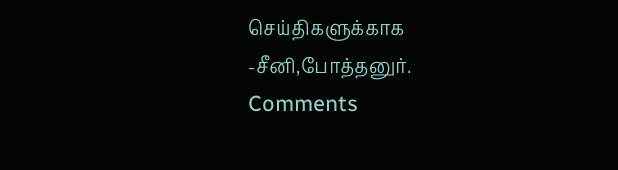செய்திகளுக்காக
-சீனி,போத்தனுர்.
Comments